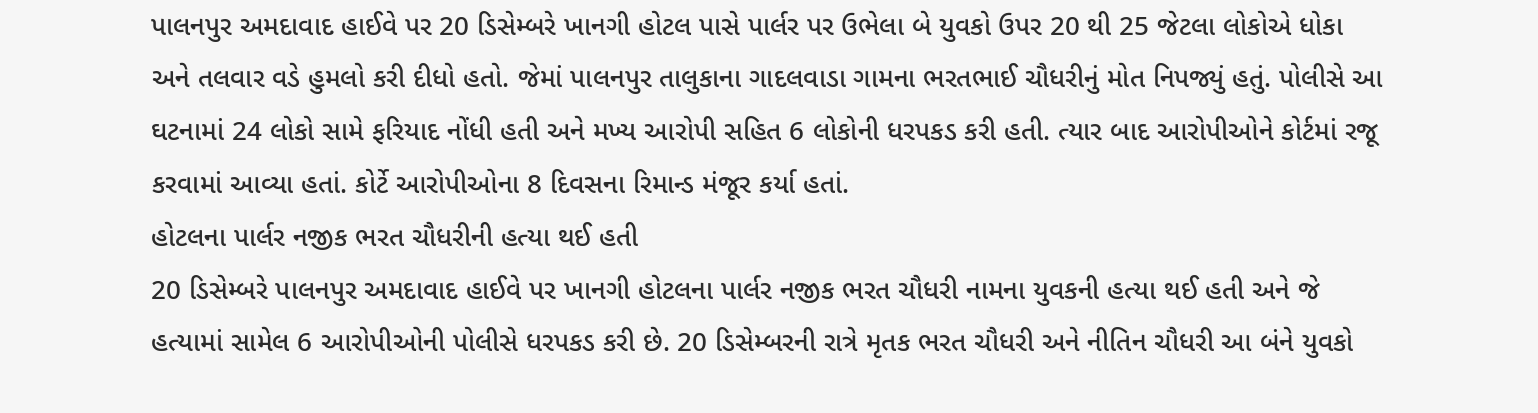પાલનપુર અમદાવાદ હાઈવે પર 20 ડિસેમ્બરે ખાનગી હોટલ પાસે પાર્લર પર ઉભેલા બે યુવકો ઉપર 20 થી 25 જેટલા લોકોએ ધોકા અને તલવાર વડે હુમલો કરી દીધો હતો. જેમાં પાલનપુર તાલુકાના ગાદલવાડા ગામના ભરતભાઈ ચૌધરીનું મોત નિપજ્યું હતું. પોલીસે આ ઘટનામાં 24 લોકો સામે ફરિયાદ નોંધી હતી અને મખ્ય આરોપી સહિત 6 લોકોની ધરપકડ કરી હતી. ત્યાર બાદ આરોપીઓને કોર્ટમાં રજૂ કરવામાં આવ્યા હતાં. કોર્ટે આરોપીઓના 8 દિવસના રિમાન્ડ મંજૂર કર્યા હતાં.
હોટલના પાર્લર નજીક ભરત ચૌધરીની હત્યા થઈ હતી
20 ડિસેમ્બરે પાલનપુર અમદાવાદ હાઈવે પર ખાનગી હોટલના પાર્લર નજીક ભરત ચૌધરી નામના યુવકની હત્યા થઈ હતી અને જે હત્યામાં સામેલ 6 આરોપીઓની પોલીસે ધરપકડ કરી છે. 20 ડિસેમ્બરની રાત્રે મૃતક ભરત ચૌધરી અને નીતિન ચૌધરી આ બંને યુવકો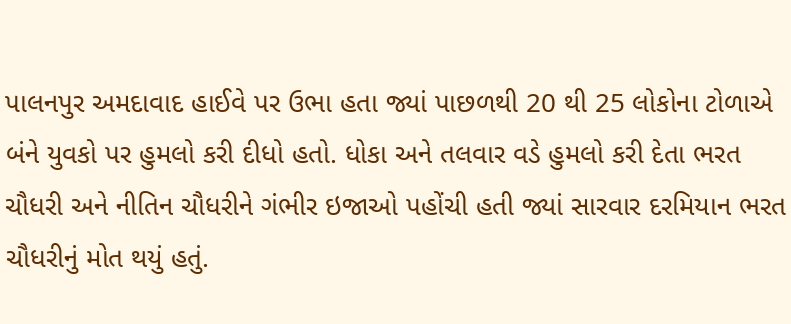પાલનપુર અમદાવાદ હાઈવે પર ઉભા હતા જ્યાં પાછળથી 20 થી 25 લોકોના ટોળાએ બંને યુવકો પર હુમલો કરી દીધો હતો. ધોકા અને તલવાર વડે હુમલો કરી દેતા ભરત ચૌધરી અને નીતિન ચૌધરીને ગંભીર ઇજાઓ પહોંચી હતી જ્યાં સારવાર દરમિયાન ભરત ચૌધરીનું મોત થયું હતું.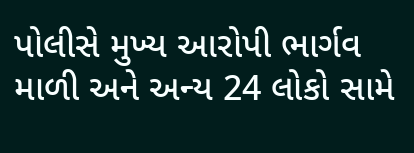પોલીસે મુખ્ય આરોપી ભાર્ગવ માળી અને અન્ય 24 લોકો સામે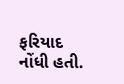ફરિયાદ નોંધી હતી.